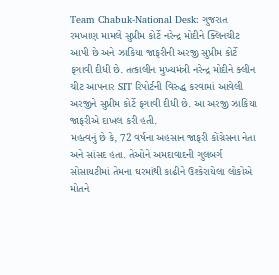Team Chabuk-National Desk: ગુજરાત રમખાણ મામલે સુપ્રીમ કોર્ટે નરેન્દ્ર મોદીને ક્લિનચીટ આપી છે અને ઝાકિયા જાફરીની અરજી સુપ્રીમ કોર્ટે ફગાવી દીધી છે. તત્કાલીન મુખ્યમંત્રી નરેન્દ્ર મોદીને ક્લીન ચીટ આપનાર SIT રિપોર્ટની વિરુદ્ધ કરવામાં આવેલી અરજીને સુપ્રીમ કોર્ટે ફગાવી દીધી છે. આ અરજી ઝાકિયા જાફરીએ દાખલ કરી હતી.
મહત્વનું છે કે, 72 વર્ષના અહસાન જાફરી કોંગ્રેસના નેતા અને સાંસદ હતા. તેઓને અમદાવાદની ગુલબર્ગ સોસાયટીમાં તેમના ઘરમાંથી કાઢીને ઉશ્કેરાયેલા લોકોએ મોતને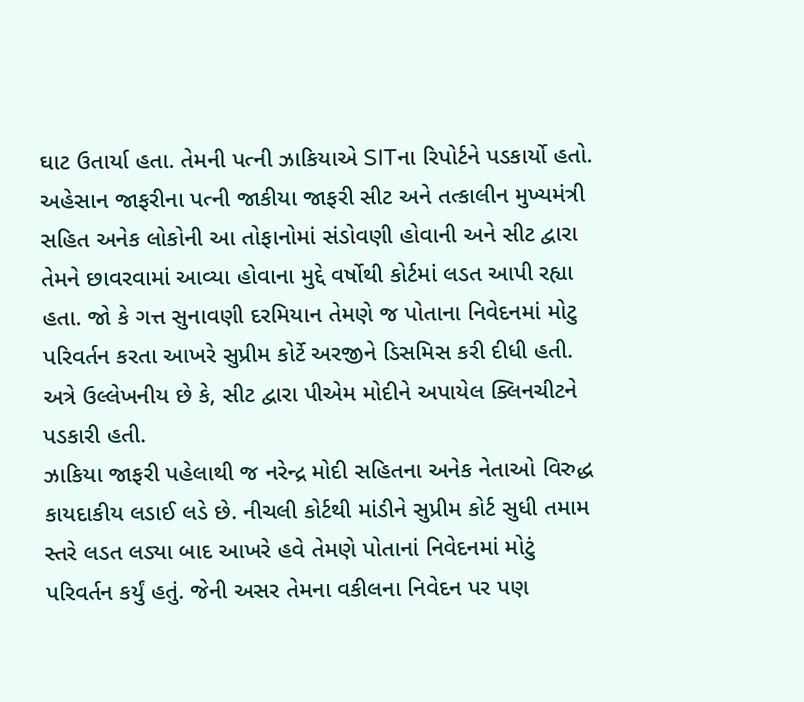ઘાટ ઉતાર્યા હતા. તેમની પત્ની ઝાકિયાએ SITના રિપોર્ટને પડકાર્યો હતો. અહેસાન જાફરીના પત્ની જાકીયા જાફરી સીટ અને તત્કાલીન મુખ્યમંત્રી સહિત અનેક લોકોની આ તોફાનોમાં સંડોવણી હોવાની અને સીટ દ્વારા તેમને છાવરવામાં આવ્યા હોવાના મુદ્દે વર્ષોથી કોર્ટમાં લડત આપી રહ્યા હતા. જો કે ગત્ત સુનાવણી દરમિયાન તેમણે જ પોતાના નિવેદનમાં મોટુ પરિવર્તન કરતા આખરે સુપ્રીમ કોર્ટે અરજીને ડિસમિસ કરી દીધી હતી. અત્રે ઉલ્લેખનીય છે કે, સીટ દ્વારા પીએમ મોદીને અપાયેલ ક્લિનચીટને પડકારી હતી.
ઝાકિયા જાફરી પહેલાથી જ નરેન્દ્ર મોદી સહિતના અનેક નેતાઓ વિરુદ્ધ કાયદાકીય લડાઈ લડે છે. નીચલી કોર્ટથી માંડીને સુપ્રીમ કોર્ટ સુધી તમામ સ્તરે લડત લડ્યા બાદ આખરે હવે તેમણે પોતાનાં નિવેદનમાં મોટું પરિવર્તન કર્યું હતું. જેની અસર તેમના વકીલના નિવેદન પર પણ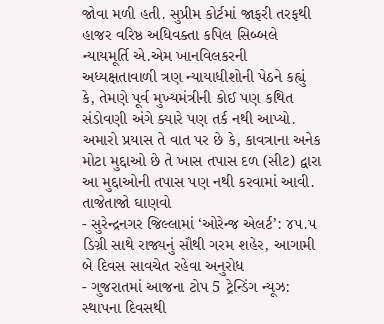જોવા મળી હતી. સુપ્રીમ કોર્ટમાં જાફરી તરફથી હાજર વરિષ્ઠ અધિવક્તા કપિલ સિબ્બલે ન્યાયમૂર્તિ એ.એમ ખાનવિલકરની અધ્યક્ષતાવાળી ત્રણ ન્યાયાધીશોની પેઠને કહ્યું કે, તેમણે પૂર્વ મુખ્યમંત્રીની કોઈ પણ કથિત સંડોવણી અંગે ક્યારે પણ તર્ક નથી આપ્યો. અમારો પ્રયાસ તે વાત પર છે કે, કાવત્રાના અનેક મોટા મુદ્દાઓ છે તે ખાસ તપાસ દળ (સીટ) દ્વારા આ મુદ્દાઓની તપાસ પણ નથી કરવામાં આવી.
તાજેતાજો ઘાણવો
- સુરેન્દ્રનગર જિલ્લામાં ‘ઓરેન્જ એલર્ટ’: ૪૫.૫ ડિગ્રી સાથે રાજ્યનું સૌથી ગરમ શહેર, આગામી બે દિવસ સાવચેત રહેવા અનુરોધ
- ગુજરાતમાં આજના ટોપ 5 ટ્રેન્ડિંગ ન્યૂઝ: સ્થાપના દિવસથી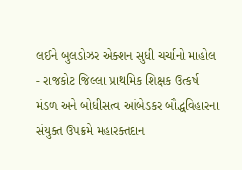લઈને બુલડોઝર એક્શન સુધી ચર્ચાનો માહોલ
- રાજકોટ જિલ્લા પ્રાથમિક શિક્ષક ઉત્કર્ષ મંડળ અને બોધીસત્વ આંબેડકર બૌદ્ધવિહારના સંયુક્ત ઉપક્રમે મહારક્તદાન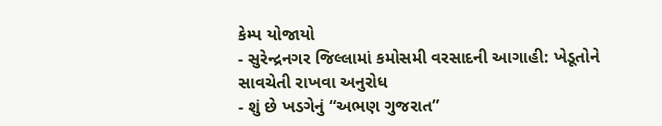કેમ્પ યોજાયો
- સુરેન્દ્રનગર જિલ્લામાં કમોસમી વરસાદની આગાહી: ખેડૂતોને સાવચેતી રાખવા અનુરોધ
- શું છે ખડગેનું “અભણ ગુજરાત”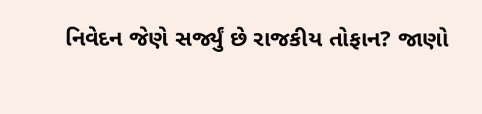નિવેદન જેણે સર્જ્યું છે રાજકીય તોફાન? જાણો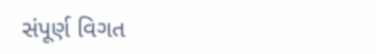સંપૂર્ણ વિગત